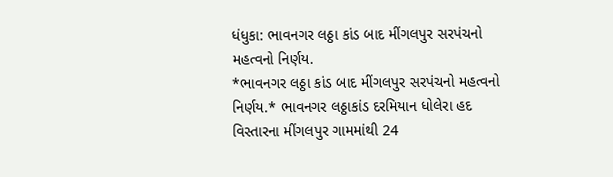ધંધુકા: ભાવનગર લઠ્ઠા કાંડ બાદ મીંગલપુર સરપંચનો મહત્વનો નિર્ણય.
*ભાવનગર લઠ્ઠા કાંડ બાદ મીંગલપુર સરપંચનો મહત્વનો નિર્ણય.* ભાવનગર લઠ્ઠાકાંડ દરમિયાન ધોલેરા હદ વિસ્તારના મીંગલપુર ગામમાંથી 24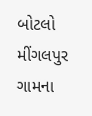બોટલો મીંગલપુર ગામના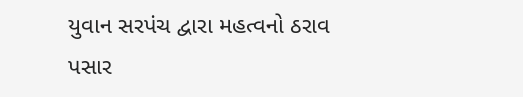યુવાન સરપંચ દ્વારા મહત્વનો ઠરાવ પસાર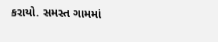કરાયો. સમસ્ત ગામમાં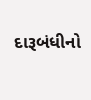દારૂબંધીનો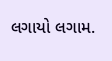લગાયો લગામ.